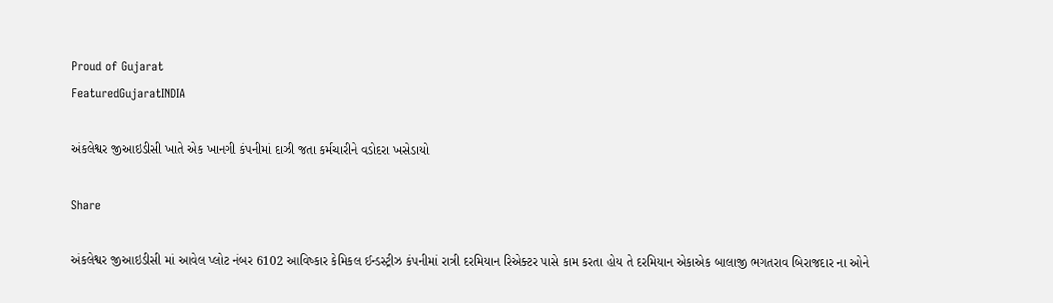Proud of Gujarat
FeaturedGujaratINDIA

અંકલેશ્વર જીઆઇડીસી ખાતે એક ખાનગી કંપનીમાં દાઝી જતા કર્મચારીને વડોદરા ખસેડાયો

Share

અંકલેશ્વર જીઆઇડીસી માં આવેલ પ્લોટ નંબર 6102 આવિષ્કાર કેમિકલ ઈન્ડસ્ટ્રીઝ કંપનીમાં રાત્રી દરમિયાન રિએક્ટર પાસે કામ કરતા હોય તે દરમિયાન એકાએક બાલાજી ભગતરાવ બિરાજદાર ના ઓને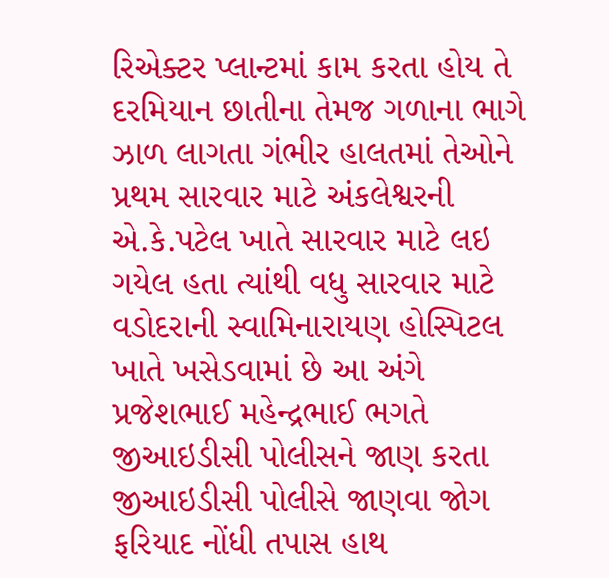રિએક્ટર પ્લાન્ટમાં કામ કરતા હોય તે દરમિયાન છાતીના તેમજ ગળાના ભાગે ઝાળ લાગતા ગંભીર હાલતમાં તેઓને પ્રથમ સારવાર માટે અંકલેશ્વરની એ.કે.પટેલ ખાતે સારવાર માટે લઇ ગયેલ હતા ત્યાંથી વધુ સારવાર માટે વડોદરાની સ્વામિનારાયણ હોસ્પિટલ ખાતે ખસેડવામાં છે આ અંગે પ્રજેશભાઈ મહેન્દ્રભાઈ ભગતે જીઆઇડીસી પોલીસને જાણ કરતા જીઆઇડીસી પોલીસે જાણવા જોગ ફરિયાદ નોંધી તપાસ હાથ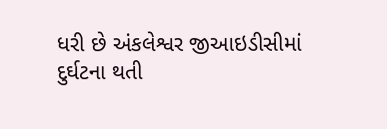ધરી છે અંકલેશ્વર જીઆઇડીસીમાં દુર્ઘટના થતી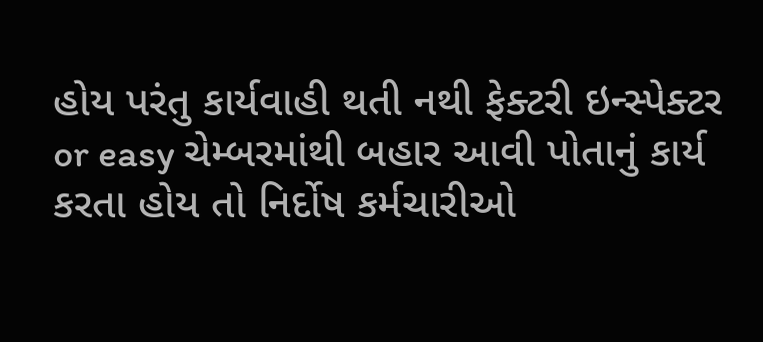હોય પરંતુ કાર્યવાહી થતી નથી ફેક્ટરી ઇન્સ્પેક્ટર or easy ચેમ્બરમાંથી બહાર આવી પોતાનું કાર્ય કરતા હોય તો નિર્દોષ કર્મચારીઓ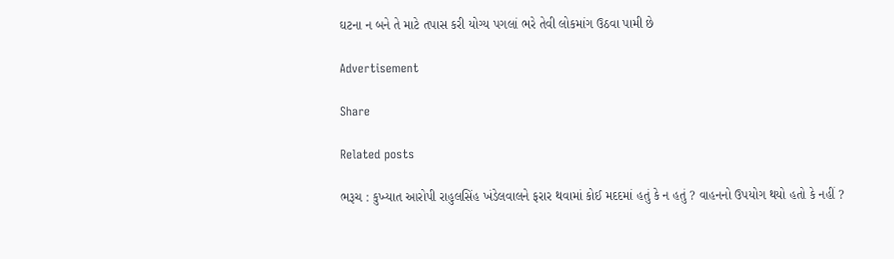ઘટના ન બને તે માટે તપાસ કરી યોગ્ય પગલાં ભરે તેવી લોકમાંગ ઉઠવા પામી છે

Advertisement

Share

Related posts

ભરૂચ : કુખ્યાત આરોપી રાહુલસિંહ ખંડેલવાલને ફરાર થવામાં કોઈ મદદમાં હતું કે ન હતું ? વાહનનો ઉપયોગ થયો હતો કે નહીં ?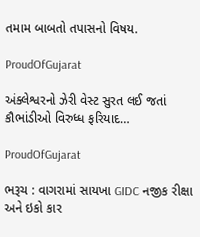તમામ બાબતો તપાસનો વિષય.

ProudOfGujarat

અંક્લેશ્વરનો ઝેરી વેસ્ટ સુરત લઈ જતાં કૌભાંડીઓ વિરુધ્ધ ફરિયાદ…

ProudOfGujarat

ભરૂચ : વાગરામાં સાયખા GIDC નજીક રીક્ષા અને ઇકો કાર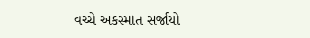વચ્ચે અકસ્માત સર્જાયો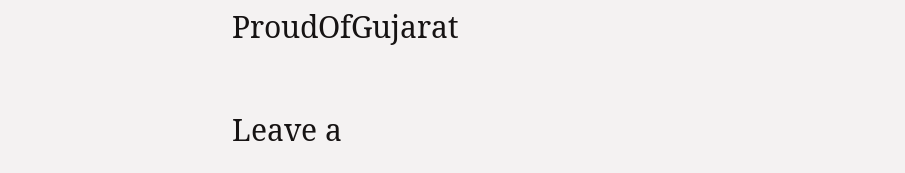ProudOfGujarat

Leave a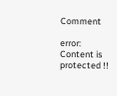Comment

error: Content is protected !!